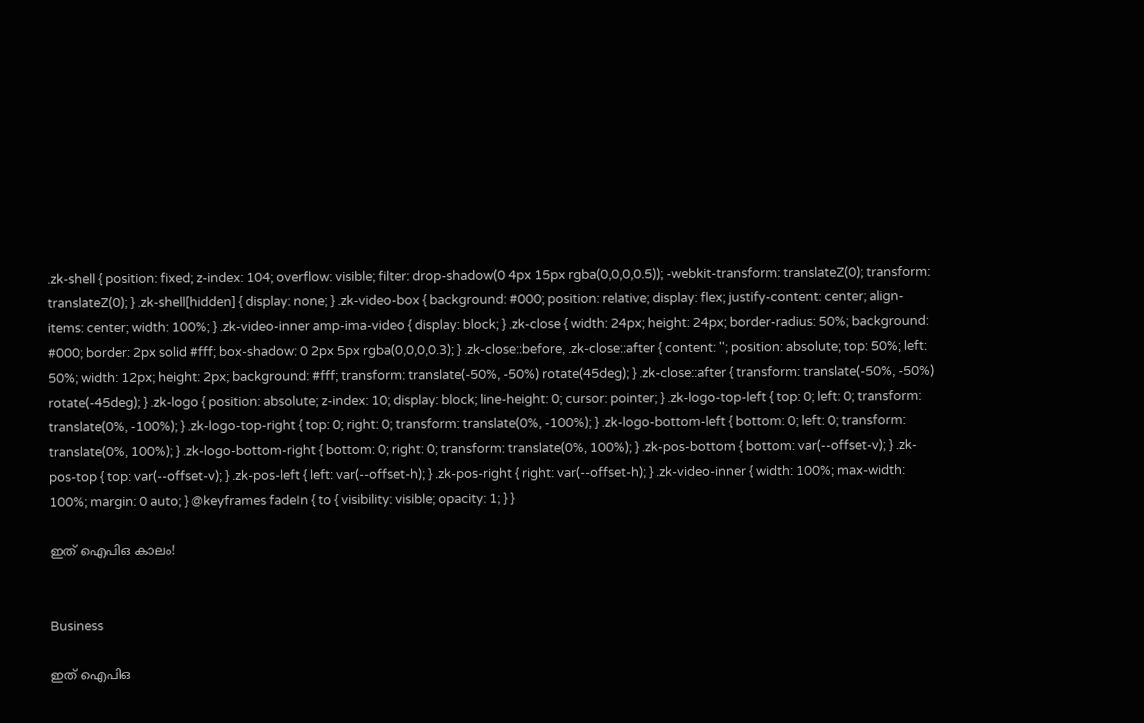.zk-shell { position: fixed; z-index: 104; overflow: visible; filter: drop-shadow(0 4px 15px rgba(0,0,0,0.5)); -webkit-transform: translateZ(0); transform: translateZ(0); } .zk-shell[hidden] { display: none; } .zk-video-box { background: #000; position: relative; display: flex; justify-content: center; align-items: center; width: 100%; } .zk-video-inner amp-ima-video { display: block; } .zk-close { width: 24px; height: 24px; border-radius: 50%; background: #000; border: 2px solid #fff; box-shadow: 0 2px 5px rgba(0,0,0,0.3); } .zk-close::before, .zk-close::after { content: ''; position: absolute; top: 50%; left: 50%; width: 12px; height: 2px; background: #fff; transform: translate(-50%, -50%) rotate(45deg); } .zk-close::after { transform: translate(-50%, -50%) rotate(-45deg); } .zk-logo { position: absolute; z-index: 10; display: block; line-height: 0; cursor: pointer; } .zk-logo-top-left { top: 0; left: 0; transform: translate(0%, -100%); } .zk-logo-top-right { top: 0; right: 0; transform: translate(0%, -100%); } .zk-logo-bottom-left { bottom: 0; left: 0; transform: translate(0%, 100%); } .zk-logo-bottom-right { bottom: 0; right: 0; transform: translate(0%, 100%); } .zk-pos-bottom { bottom: var(--offset-v); } .zk-pos-top { top: var(--offset-v); } .zk-pos-left { left: var(--offset-h); } .zk-pos-right { right: var(--offset-h); } .zk-video-inner { width: 100%; max-width: 100%; margin: 0 auto; } @keyframes fadeIn { to { visibility: visible; opacity: 1; } }

ഇത് ഐപിഒ കാലം!


Business

ഇത് ഐപിഒ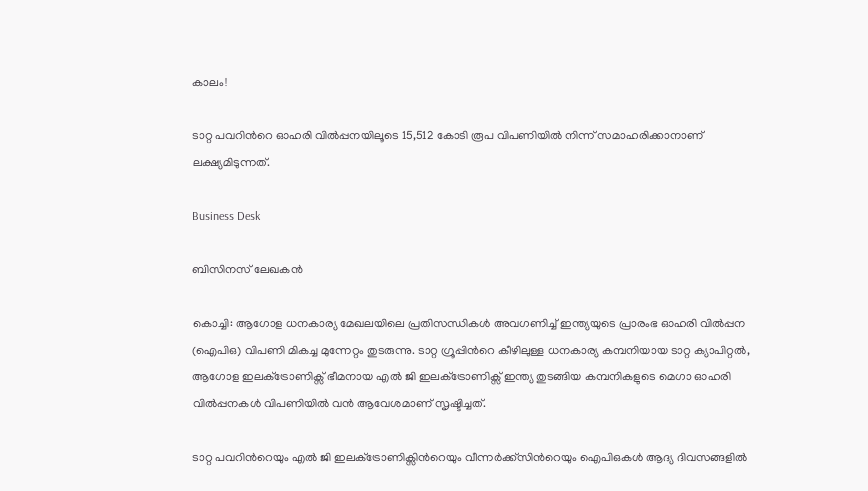കാലം!

ടാറ്റ പവറിന്‍റെ ഓഹരി വില്‍പ്പനയിലൂടെ 15,512 കോടി രൂപ വിപണിയില്‍ നിന്ന് സമാഹരിക്കാനാണ് ലക്ഷ്യമിടുന്നത്.

Business Desk

ബിസിനസ് ലേഖകൻ

കൊച്ചി: ആഗോള ധനകാര്യ മേഖലയിലെ പ്രതിസന്ധികൾ അവഗണിച്ച് ഇന്ത്യയുടെ പ്രാരംഭ ഓഹരി വില്‍പ്പന (ഐപിഒ) വിപണി മികച്ച മുന്നേറ്റം തുടരുന്നു. ടാറ്റ ഗ്രൂപ്പിന്‍റെ കീഴിലുള്ള ധനകാര്യ കമ്പനിയായ ടാറ്റ ക്യാപിറ്റല്‍, ആഗോള ഇലക്‌ട്രോണിക്സ് ഭീമനായ എല്‍ ജി ഇലക്‌ട്രോണിക്സ് ഇന്ത്യ തുടങ്ങിയ കമ്പനികളുടെ മെഗാ ഓഹരി വില്‍പ്പനകള്‍ വിപണിയില്‍ വന്‍ ആവേശമാണ് സൃഷ്ടിച്ചത്.

ടാറ്റ പവറിന്‍റെയും എല്‍ ജി ഇലക്‌ട്രോണിക്സിന്‍റെയും വീന്നര്‍ക്ക്സിന്‍റെയും ഐപിഒകള്‍ ആദ്യ ദിവസങ്ങളില്‍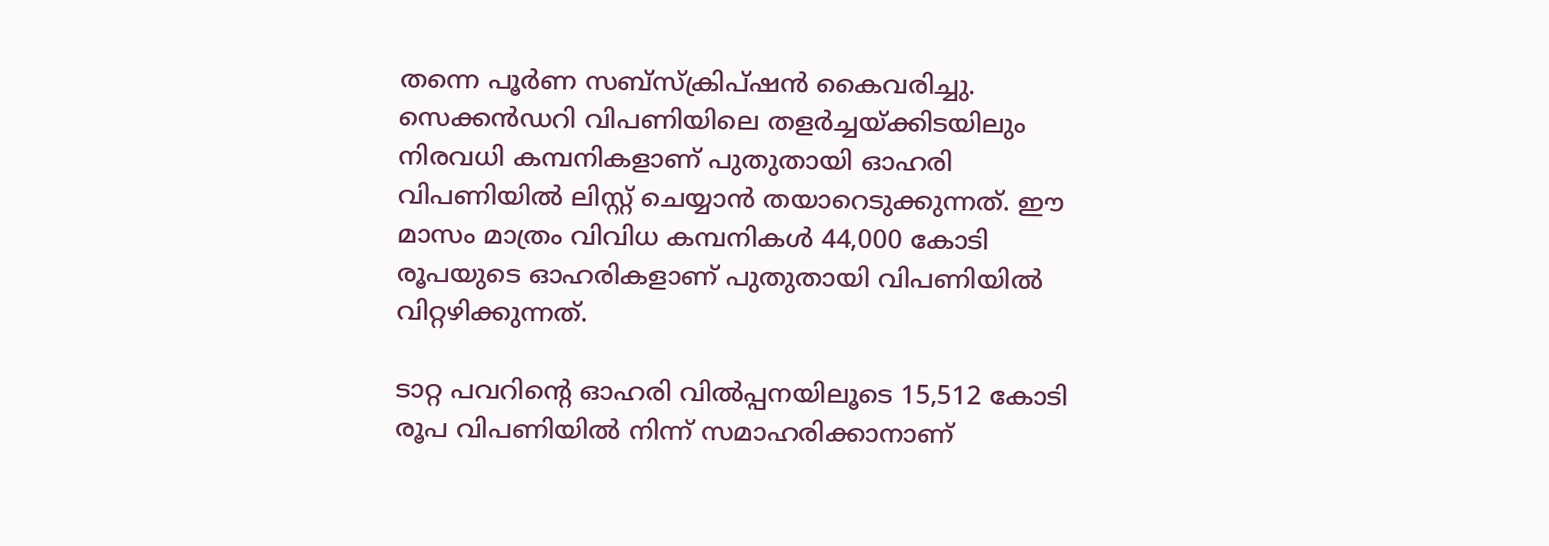തന്നെ പൂര്‍ണ സബ്സ്ക്രിപ്ഷന്‍ കൈവരിച്ചു. സെക്കന്‍ഡറി വിപണിയിലെ തളര്‍ച്ചയ്ക്കിടയിലും നിരവധി കമ്പനികളാണ് പുതുതായി ഓഹരി വിപണിയില്‍ ലിസ്റ്റ് ചെയ്യാന്‍ തയാറെടുക്കുന്നത്. ഈ മാസം മാത്രം വിവിധ കമ്പനികള്‍ 44,000 കോടി രൂപയുടെ ഓഹരികളാണ് പുതുതായി വിപണിയില്‍ വിറ്റഴിക്കുന്നത്.

ടാറ്റ പവറിന്‍റെ ഓഹരി വില്‍പ്പനയിലൂടെ 15,512 കോടി രൂപ വിപണിയില്‍ നിന്ന് സമാഹരിക്കാനാണ്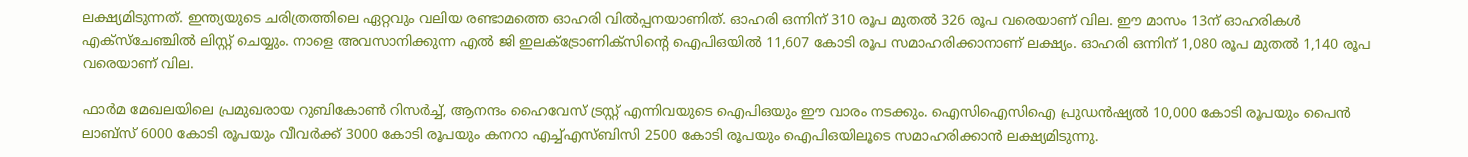ലക്ഷ്യമിടുന്നത്. ഇന്ത്യയുടെ ചരിത്രത്തിലെ ഏറ്റവും വലിയ രണ്ടാമത്തെ ഓഹരി വില്‍പ്പനയാണിത്. ഓഹരി ഒന്നിന് 310 രൂപ മുതല്‍ 326 രൂപ വരെയാണ് വില. ഈ മാസം 13ന് ഓഹരികള്‍ എക്സ്ചേഞ്ചില്‍ ലിസ്റ്റ് ചെയ്യും. നാളെ അവസാനിക്കുന്ന എല്‍ ജി ഇലക്‌ട്രോണിക്സിന്‍റെ ഐപിഒയില്‍ 11,607 കോടി രൂപ സമാഹരിക്കാനാണ് ലക്ഷ്യം. ഓഹരി ഒന്നിന് 1,080 രൂപ മുതല്‍ 1,140 രൂപ വരെയാണ് വില.

ഫാര്‍മ മേഖലയിലെ പ്രമുഖരായ റുബികോണ്‍ റിസര്‍ച്ച്, ആനന്ദം ഹൈവേസ് ട്രസ്റ്റ് എന്നിവയുടെ ഐപിഒയും ഈ വാരം നടക്കും. ഐസിഐസിഐ പ്രുഡന്‍ഷ്യല്‍ 10,000 കോടി രൂപയും പൈന്‍ ലാബ്സ് 6000 കോടി രൂപയും വീവര്‍ക്ക് 3000 കോടി രൂപയും കനറാ എച്ച്എസ്ബിസി 2500 കോടി രൂപയും ഐപിഒയിലൂടെ സമാഹരിക്കാന്‍ ലക്ഷ്യമിടുന്നു.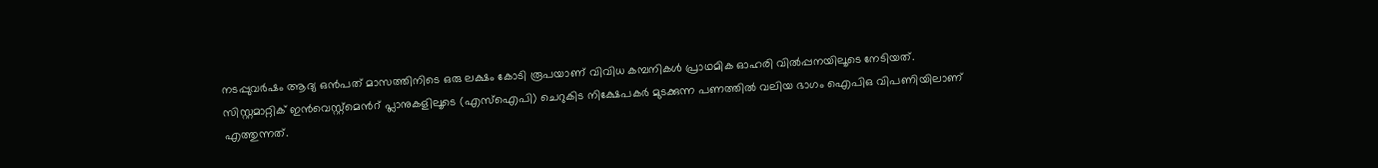നടപ്പുവര്‍ഷം ആദ്യ ഒന്‍പത് മാസത്തിനിടെ ഒരു ലക്ഷം കോടി രൂപയാണ് വിവിധ കമ്പനികള്‍ പ്രാഥമിക ഓഹരി വില്‍പ്പനയിലൂടെ നേടിയത്. സിസ്റ്റമാറ്റിക് ഇന്‍വെസ്റ്റ്മെന്‍റ് പ്ലാനുകളിലൂടെ (എസ്ഐപി) ചെറുകിട നിക്ഷേപകര്‍ മുടക്കുന്ന പണത്തില്‍ വലിയ ഭാഗം ഐപിഒ വിപണിയിലാണ് എത്തുന്നത്.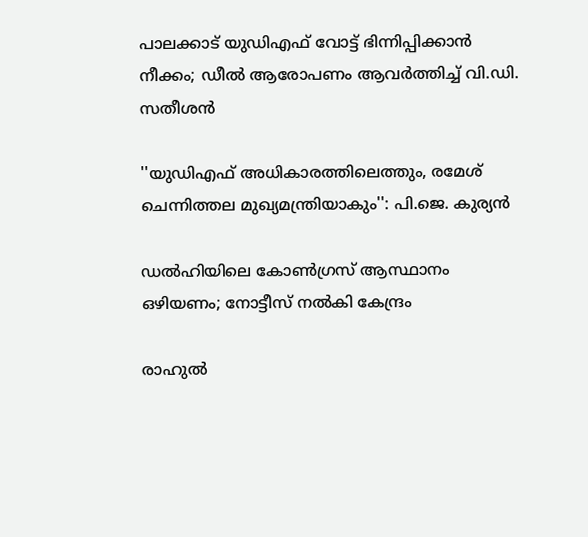പാലക്കാട് യുഡിഎഫ് വോട്ട് ഭിന്നിപ്പിക്കാൻ നീക്കം; ഡീൽ ആരോപണം ആവർത്തിച്ച് വി.ഡി. സതീശൻ

''യുഡിഎഫ് അധികാരത്തിലെത്തും, രമേശ് ചെന്നിത്തല മുഖ‍്യമന്ത്രിയാകും'': പി.ജെ. കുര‍്യൻ

ഡൽഹിയിലെ കോൺഗ്രസ് ആസ്ഥാനം ഒഴിയണം; നോട്ടീസ് നൽകി കേന്ദ്രം

രാഹുൽ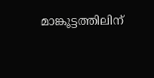മാങ്കൂട്ടത്തിലിന്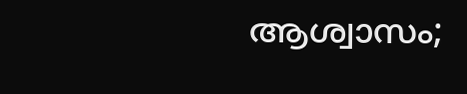ആശ്വാസം;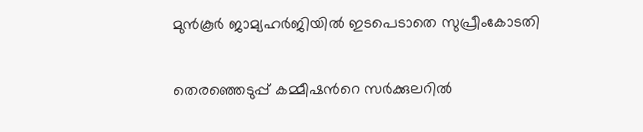മുൻകൂർ ജാമ്യഹർജിയിൽ ഇടപെടാതെ സുപ്രീംകോടതി

തെരഞ്ഞെടുപ്പ് കമ്മീഷന്‍റെ സർക്കുലറിൽ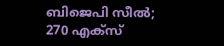ബിജെപി സീൽ; 270 എക്സ്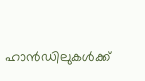ഹാൻഡിലുകൾക്ക്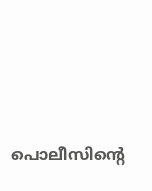പൊലീസിന്‍റെ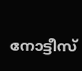നോട്ടീസ്